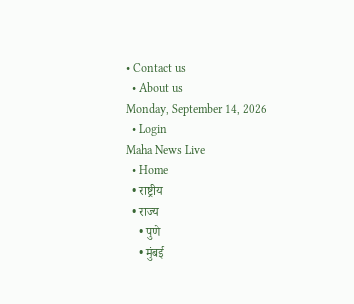• Contact us
  • About us
Monday, September 14, 2026
  • Login
Maha News Live
  • Home
  • राष्ट्रीय
  • राज्य
    • पुणे
    • मुंबई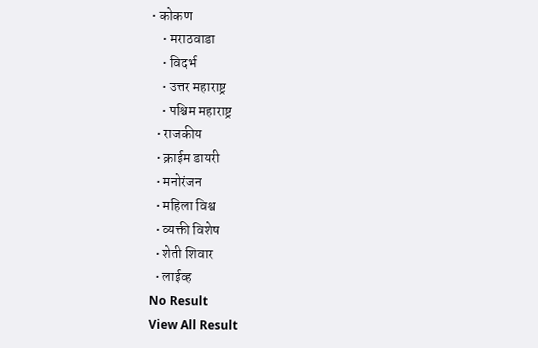• कोकण
    • मराठवाडा
    • विदर्भ
    • उत्तर महाराष्ट्र
    • पश्चिम महाराष्ट्र
  • राजकीय
  • क्राईम डायरी
  • मनोरंजन
  • महिला विश्व
  • व्यक्ती विशेष
  • शेती शिवार
  • लाईव्ह
No Result
View All Result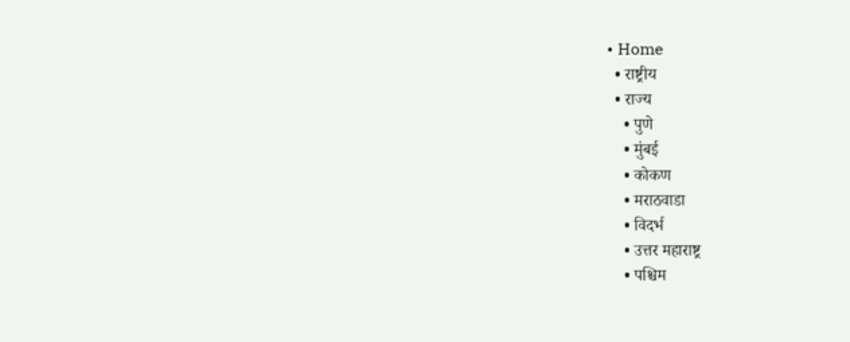• Home
  • राष्ट्रीय
  • राज्य
    • पुणे
    • मुंबई
    • कोकण
    • मराठवाडा
    • विदर्भ
    • उत्तर महाराष्ट्र
    • पश्चिम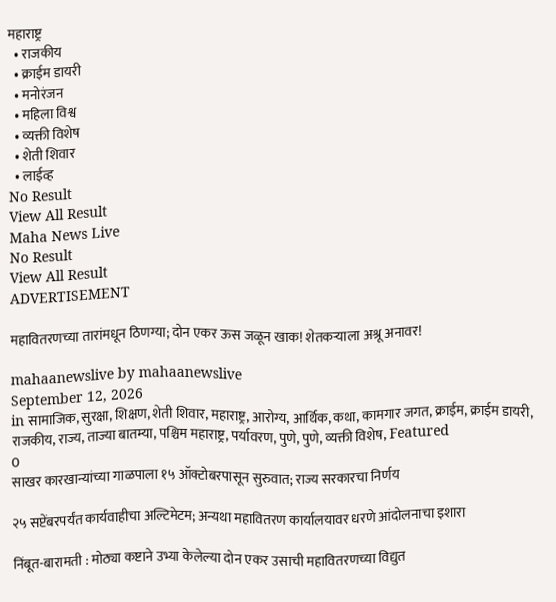महाराष्ट्र
  • राजकीय
  • क्राईम डायरी
  • मनोरंजन
  • महिला विश्व
  • व्यक्ती विशेष
  • शेती शिवार
  • लाईव्ह
No Result
View All Result
Maha News Live
No Result
View All Result
ADVERTISEMENT

महावितरणच्या तारांमधून ठिणग्या; दोन एकर ऊस जळून खाक! शेतकऱ्याला अश्रू अनावर!

mahaanewslive by mahaanewslive
September 12, 2026
in सामाजिक, सुरक्षा, शिक्षण, शेती शिवार, महाराष्ट्र, आरोग्य, आर्थिक, कथा, कामगार जगत, क्राईम, क्राईम डायरी, राजकीय, राज्य, ताज्या बातम्या, पश्चिम महाराष्ट्र, पर्यावरण, पुणे, पुणे, व्यक्ती विशेष, Featured
0
साखर कारखान्यांच्या गाळपाला १५ ऑक्टोबरपासून सुरुवात; राज्य सरकारचा निर्णय

२५ सप्टेंबरपर्यंत कार्यवाहीचा अल्टिमेटम; अन्यथा महावितरण कार्यालयावर धरणे आंदोलनाचा इशारा

निंबूत-बारामती : मोठ्या कष्टाने उभ्या केलेल्या दोन एकर उसाची महावितरणच्या विद्युत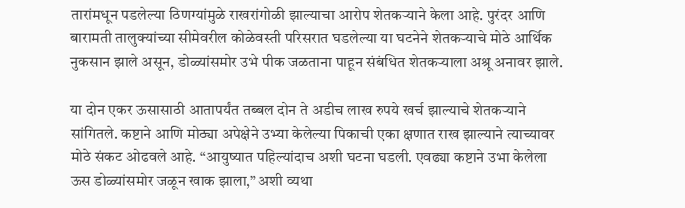तारांमधून पडलेल्या ठिणग्यांमुळे राखरांगोळी झाल्याचा आरोप शेतकऱ्याने केला आहे. पुरंदर आणि बारामती तालुक्यांच्या सीमेवरील कोळेवस्ती परिसरात घडलेल्या या घटनेने शेतकऱ्याचे मोठे आर्थिक नुकसान झाले असून, डोळ्यांसमोर उभे पीक जळताना पाहून संबंधित शेतकऱ्याला अश्रू अनावर झाले.

या दोन एकर ऊसासाठी आतापर्यंत तब्बल दोन ते अडीच लाख रुपये खर्च झाल्याचे शेतकऱ्याने सांगितले. कष्टाने आणि मोठ्या अपेक्षेने उभ्या केलेल्या पिकाची एका क्षणात राख झाल्याने त्याच्यावर मोठे संकट ओढवले आहे. “आयुष्यात पहिल्यांदाच अशी घटना घडली. एवढ्या कष्टाने उभा केलेला ऊस डोळ्यांसमोर जळून खाक झाला,” अशी व्यथा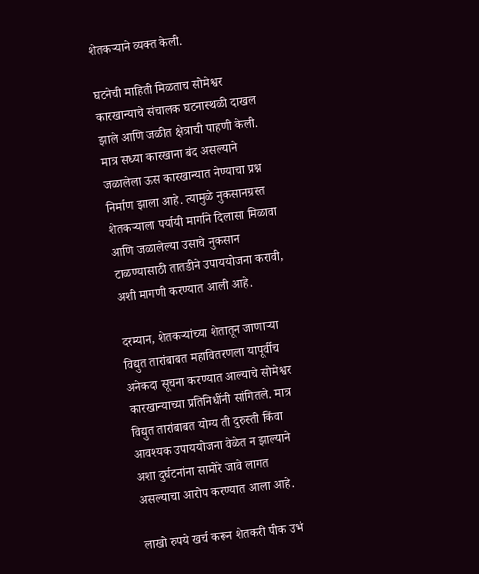शेतकऱ्याने व्यक्त केली.

घटनेची माहिती मिळताच सोमेश्वर कारखान्याचे संचालक घटनास्थळी दाखल झाले आणि जळीत क्षेत्राची पाहणी केली. मात्र सध्या कारखाना बंद असल्याने जळालेला ऊस कारखान्यात नेण्याचा प्रश्न निर्माण झाला आहे. त्यामुळे नुकसानग्रस्त शेतकऱ्याला पर्यायी मार्गाने दिलासा मिळावा आणि जळालेल्या उसाचे नुकसान टाळण्यासाठी तातडीने उपाययोजना करावी, अशी मागणी करण्यात आली आहे.

दरम्यान, शेतकऱ्यांच्या शेतातून जाणाऱ्या विद्युत तारांबाबत महावितरणला यापूर्वीच अनेकदा सूचना करण्यात आल्याचे सोमेश्वर कारखान्याच्या प्रतिनिधींनी सांगितले. मात्र विद्युत तारांबाबत योग्य ती दुरुस्ती किंवा आवश्यक उपाययोजना वेळेत न झाल्याने अशा दुर्घटनांना सामोरे जावे लागत असल्याचा आरोप करण्यात आला आहे.

लाखो रुपये खर्च करून शेतकरी पीक उभं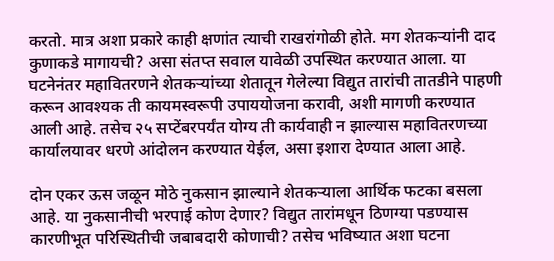करतो. मात्र अशा प्रकारे काही क्षणांत त्याची राखरांगोळी होते. मग शेतकऱ्यांनी दाद कुणाकडे मागायची? असा संतप्त सवाल यावेळी उपस्थित करण्यात आला. या घटनेनंतर महावितरणने शेतकऱ्यांच्या शेतातून गेलेल्या विद्युत तारांची तातडीने पाहणी करून आवश्यक ती कायमस्वरूपी उपाययोजना करावी, अशी मागणी करण्यात आली आहे. तसेच २५ सप्टेंबरपर्यंत योग्य ती कार्यवाही न झाल्यास महावितरणच्या कार्यालयावर धरणे आंदोलन करण्यात येईल, असा इशारा देण्यात आला आहे.

दोन एकर ऊस जळून मोठे नुकसान झाल्याने शेतकऱ्याला आर्थिक फटका बसला आहे. या नुकसानीची भरपाई कोण देणार? विद्युत तारांमधून ठिणग्या पडण्यास कारणीभूत परिस्थितीची जबाबदारी कोणाची? तसेच भविष्यात अशा घटना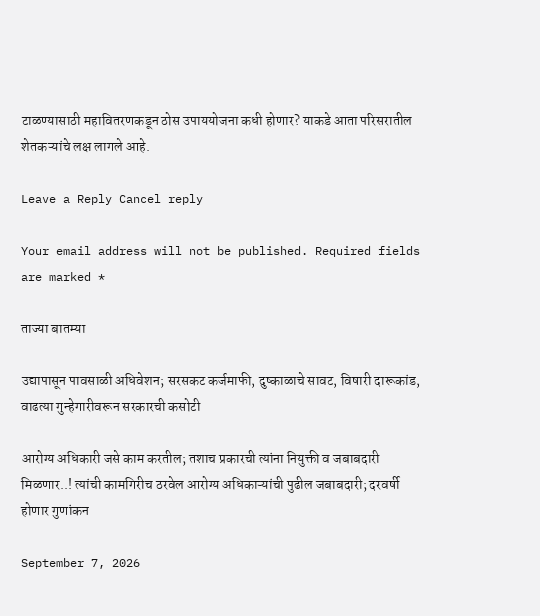टाळण्यासाठी महावितरणकडून ठोस उपाययोजना कधी होणार? याकडे आता परिसरातील शेतकऱ्यांचे लक्ष लागले आहे.

Leave a Reply Cancel reply

Your email address will not be published. Required fields are marked *

ताज्या बातम्या

उद्यापासून पावसाळी अधिवेशन; सरसकट कर्जमाफी, दुष्काळाचे सावट, विषारी दारूकांड, वाढत्या गुन्हेगारीवरून सरकारची कसोटी

आरोग्य अधिकारी जसे काम करतील; तशाच प्रकारची त्यांना नियुक्ती व जबाबदारी मिळणार..! त्यांची कामगिरीच ठरवेल आरोग्य अधिकाऱ्यांची पुढील जबाबदारी; दरवर्षी होणार गुणांकन

September 7, 2026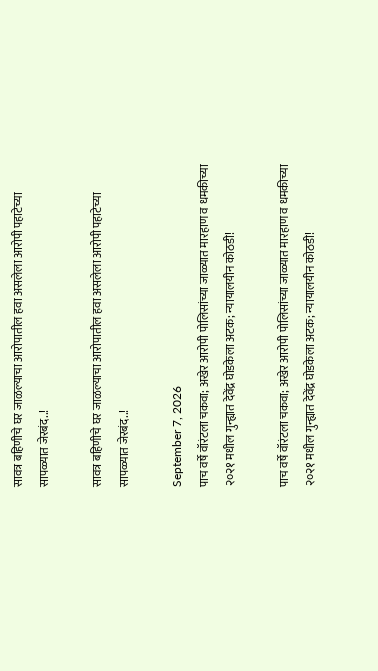सावत्र बहिणीचे घर जाळल्याचा आरोपातील हवा असलेला आरोपी पहाटेच्या सापळ्यात जेरबंद..!

सावत्र बहिणीचे घर जाळल्याचा आरोपातील हवा असलेला आरोपी पहाटेच्या सापळ्यात जेरबंद..!

September 7, 2026
पाच वर्षे वॉरंटला चकवा; अखेर आरोपी पोलिसांच्या जाळ्यात मारहाण व धमकीच्या २०२१ मधील गुन्ह्यात देवेंद्र घोडकेला अटक; न्यायालयीन कोठडी!

पाच वर्षे वॉरंटला चकवा; अखेर आरोपी पोलिसांच्या जाळ्यात मारहाण व धमकीच्या २०२१ मधील गुन्ह्यात देवेंद्र घोडकेला अटक; न्यायालयीन कोठडी!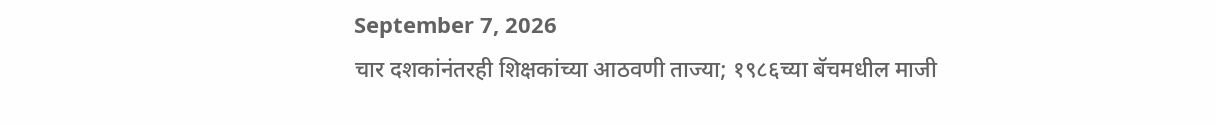September 7, 2026
चार दशकांनंतरही शिक्षकांच्या आठवणी ताज्या; १९८६च्या बॅचमधील माजी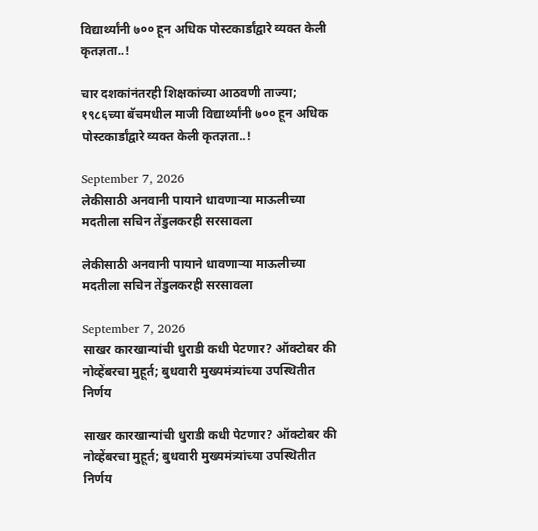विद्यार्थ्यांनी ७०० हून अधिक पोस्टकार्डांद्वारे व्यक्त केली कृतज्ञता..!

चार दशकांनंतरही शिक्षकांच्या आठवणी ताज्या; १९८६च्या बॅचमधील माजी विद्यार्थ्यांनी ७०० हून अधिक पोस्टकार्डांद्वारे व्यक्त केली कृतज्ञता..!

September 7, 2026
लेकीसाठी अनवानी पायाने धावणाऱ्या माऊलीच्या मदतीला सचिन तेंडुलकरही सरसावला

लेकीसाठी अनवानी पायाने धावणाऱ्या माऊलीच्या मदतीला सचिन तेंडुलकरही सरसावला

September 7, 2026
साखर कारखान्यांची धुराडी कधी पेटणार? ऑक्टोबर की नोव्हेंबरचा मुहूर्त; बुधवारी मुख्यमंत्र्यांच्या उपस्थितीत निर्णय

साखर कारखान्यांची धुराडी कधी पेटणार? ऑक्टोबर की नोव्हेंबरचा मुहूर्त; बुधवारी मुख्यमंत्र्यांच्या उपस्थितीत निर्णय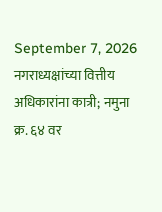September 7, 2026
नगराध्यक्षांच्या वित्तीय अधिकारांना कात्री; नमुना क्र. ६४ वर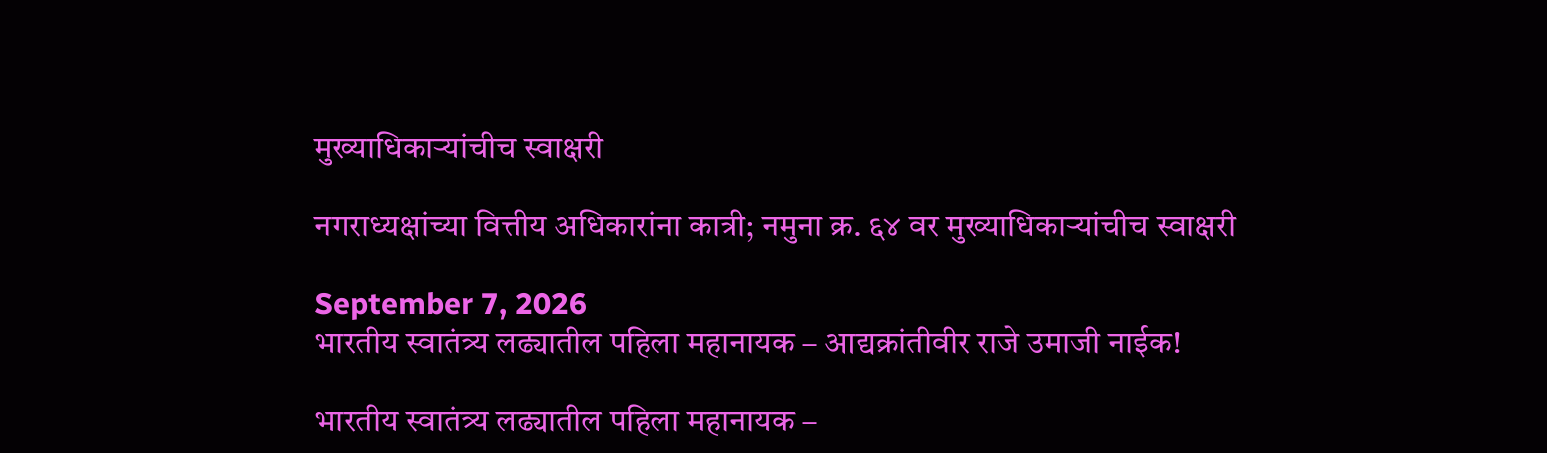मुख्याधिकाऱ्यांचीच स्वाक्षरी

नगराध्यक्षांच्या वित्तीय अधिकारांना कात्री; नमुना क्र. ६४ वर मुख्याधिकाऱ्यांचीच स्वाक्षरी

September 7, 2026
भारतीय स्वातंत्र्य लढ्यातील पहिला महानायक – आद्यक्रांतीवीर राजे उमाजी नाईक!

भारतीय स्वातंत्र्य लढ्यातील पहिला महानायक –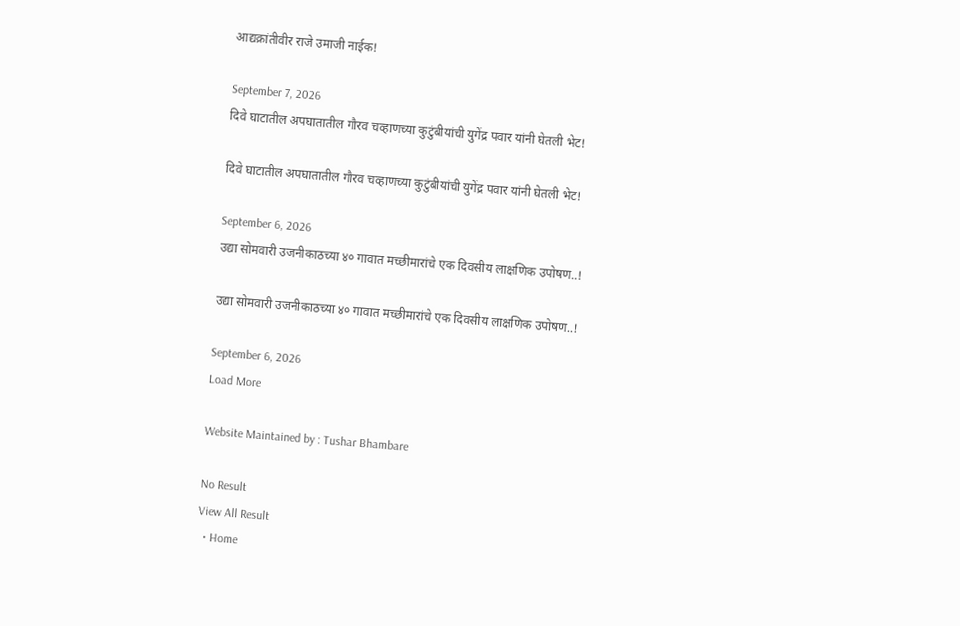आद्यक्रांतीवीर राजे उमाजी नाईक!

September 7, 2026
दिवे घाटातील अपघातातील गौरव चव्हाणच्या कुटुंबीयांची युगेंद्र पवार यांनी घेतली भेट!

दिवे घाटातील अपघातातील गौरव चव्हाणच्या कुटुंबीयांची युगेंद्र पवार यांनी घेतली भेट!

September 6, 2026
उद्या सोमवारी उजनीकाठच्या ४० गावात मच्छीमारांचे एक दिवसीय लाक्षणिक उपोषण..!

उद्या सोमवारी उजनीकाठच्या ४० गावात मच्छीमारांचे एक दिवसीय लाक्षणिक उपोषण..!

September 6, 2026
Load More

Website Maintained by : Tushar Bhambare

No Result
View All Result
  • Home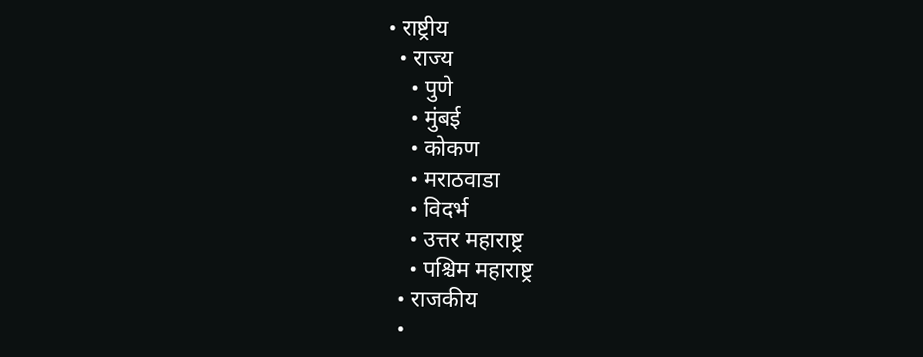• राष्ट्रीय
  • राज्य
    • पुणे
    • मुंबई
    • कोकण
    • मराठवाडा
    • विदर्भ
    • उत्तर महाराष्ट्र
    • पश्चिम महाराष्ट्र
  • राजकीय
  •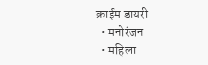क्राईम डायरी
  • मनोरंजन
  • महिला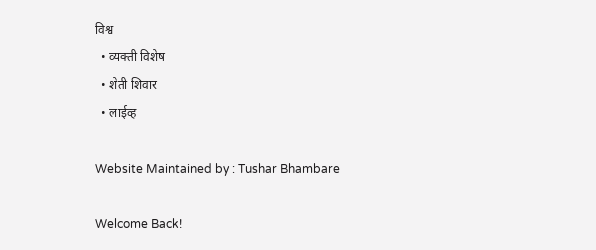विश्व
  • व्यक्ती विशेष
  • शेती शिवार
  • लाईव्ह

Website Maintained by : Tushar Bhambare

Welcome Back!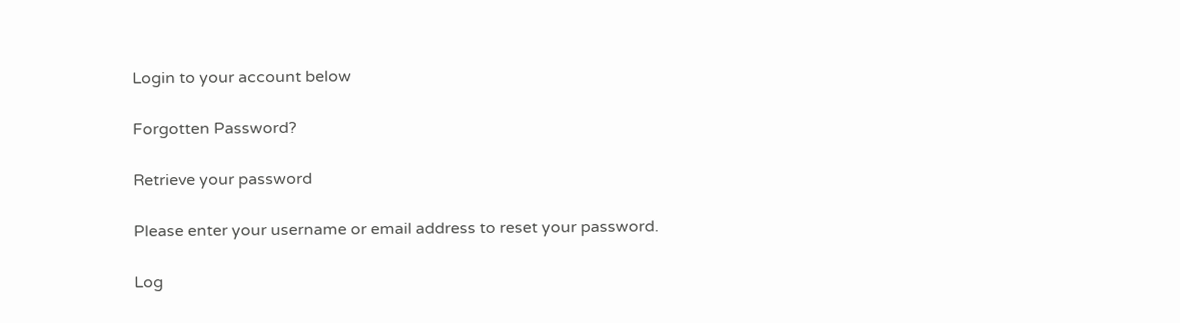Login to your account below

Forgotten Password?

Retrieve your password

Please enter your username or email address to reset your password.

Log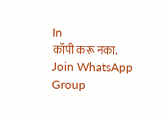In
कॉपी करू नका.
Join WhatsApp Group